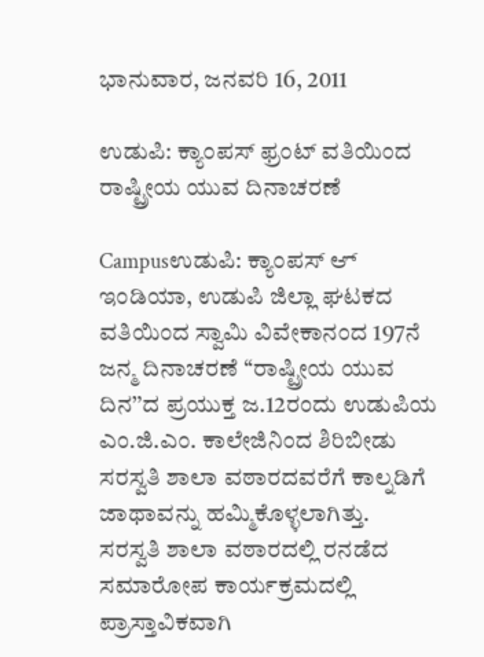ಭಾನುವಾರ, ಜನವರಿ 16, 2011

ಉಡುಪಿ: ಕ್ಯಾಂಪಸ್ ಫ್ರಂಟ್ ವತಿಯಿಂದ ರಾಷ್ಟ್ರೀಯ ಯುವ ದಿನಾಚರಣೆ

Campusಉಡುಪಿ: ಕ್ಯಾಂಪಸ್ ಆ್ ಇಂಡಿಯಾ, ಉಡುಪಿ ಜಿಲ್ಲಾ ಘಟಕದ ವತಿಯಿಂದ ಸ್ವಾಮಿ ವಿವೇಕಾನಂದ 197ನೆ ಜನ್ಮ ದಿನಾಚರಣೆ ‘‘ರಾಷ್ಟ್ರೀಯ ಯುವ ದಿನ’’ದ ಪ್ರಯುಕ್ತ ಜ.12ರಂದು ಉಡುಪಿಯ ಎಂ.ಜಿ.ಎಂ. ಕಾಲೇಜಿನಿಂದ ಶಿರಿಬೀಡು ಸರಸ್ವತಿ ಶಾಲಾ ವಠಾರದವರೆಗೆ ಕಾಲ್ನಡಿಗೆ ಜಾಥಾವನ್ನು ಹಮ್ಮಿಕೊಳ್ಳಲಾಗಿತ್ತು.
ಸರಸ್ವತಿ ಶಾಲಾ ವಠಾರದಲ್ಲಿ ರನಡೆದ ಸಮಾರೋಪ ಕಾರ್ಯಕ್ರಮದಲ್ಲಿ ಪ್ರಾಸ್ತಾವಿಕವಾಗಿ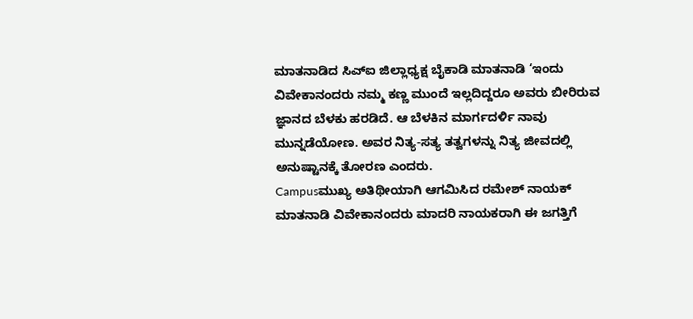ಮಾತನಾಡಿದ ಸಿಎ್ಐ ಜಿಲ್ಲಾಧ್ಯಕ್ಷ ಬೈಕಾಡಿ ಮಾತನಾಡಿ ‘ಇಂದು ವಿವೇಕಾನಂದರು ನಮ್ಮ ಕಣ್ಣ ಮುಂದೆ ಇಲ್ಲದಿದ್ದರೂ ಅವರು ಬೀರಿರುವ ಜ್ಞಾನದ ಬೆಳಕು ಹರಡಿದೆ. ಆ ಬೆಳಕಿನ ಮಾರ್ಗದರ್ಳಿ ನಾವು ಮುನ್ನಡೆಯೋಣ. ಅವರ ನಿತ್ಯ-ಸತ್ಯ ತತ್ವಗಳನ್ನು ನಿತ್ಯ ಜೀವದಲ್ಲಿ ಅನುಷ್ಟಾನಕ್ಕೆ ತೋರಣ ಎಂದರು.
Campusಮುಖ್ಯ ಅತಿಥೀಯಾಗಿ ಆಗಮಿಸಿದ ರಮೇಶ್ ನಾಯಕ್ ಮಾತನಾಡಿ ವಿವೇಕಾನಂದರು ಮಾದರಿ ನಾಯಕರಾಗಿ ಈ ಜಗತ್ತಿಗೆ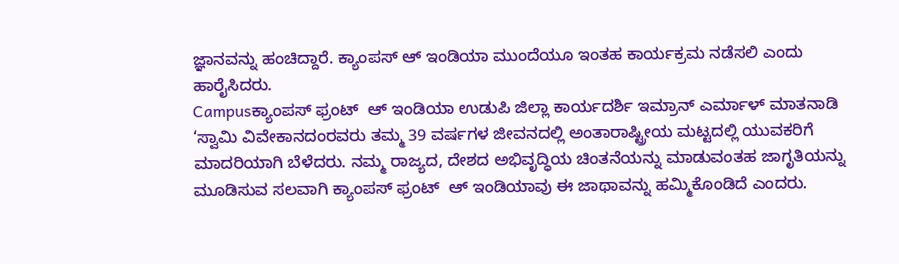ಜ್ಞಾನವನ್ನು ಹಂಚಿದ್ದಾರೆ. ಕ್ಯಾಂಪಸ್ ಆ್ ಇಂಡಿಯಾ ಮುಂದೆಯೂ ಇಂತಹ ಕಾರ್ಯಕ್ರಮ ನಡೆಸಲಿ ಎಂದು ಹಾರೈಸಿದರು.
Campusಕ್ಯಾಂಪಸ್ ಫ್ರಂಟ್  ಆ್ ಇಂಡಿಯಾ ಉಡುಪಿ ಜಿಲ್ಲಾ ಕಾರ್ಯದರ್ಶಿ ಇಮ್ರಾನ್ ಎರ್ಮಾಳ್ ಮಾತನಾಡಿ ‘ಸ್ವಾಮಿ ವಿವೇಕಾನದಂರವರು ತಮ್ಮ 39 ವರ್ಷಗಳ ಜೀವನದಲ್ಲಿ ಅಂತಾರಾಷ್ಟ್ರೀಯ ಮಟ್ಟದಲ್ಲಿ ಯುವಕರಿಗೆ ಮಾದರಿಯಾಗಿ ಬೆಳೆದರು. ನಮ್ಮ ರಾಜ್ಯದ, ದೇಶದ ಅಭಿವೃದ್ಧಿಯ ಚಿಂತನೆಯನ್ನು ಮಾಡುವಂತಹ ಜಾಗೃತಿಯನ್ನು ಮೂಡಿಸುವ ಸಲವಾಗಿ ಕ್ಯಾಂಪಸ್ ಫ್ರಂಟ್  ಆ್ ಇಂಡಿಯಾವು ಈ ಜಾಥಾವನ್ನು ಹಮ್ಮಿಕೊಂಡಿದೆ ಎಂದರು.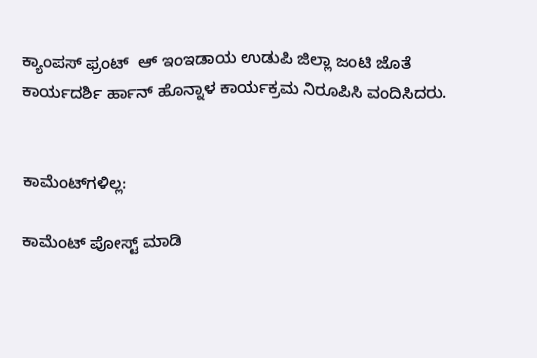ಕ್ಯಾಂಪಸ್ ಫ್ರಂಟ್  ಆ್ ಇಂಇಡಾಯ ಉಡುಪಿ ಜಿಲ್ಲಾ ಜಂಟಿ ಜೊತೆ ಕಾರ್ಯದರ್ಶಿ ರ್ಹಾನ್ ಹೊನ್ನಾಳ ಕಾರ್ಯಕ್ರಮ ನಿರೂಪಿಸಿ ವಂದಿಸಿದರು.


ಕಾಮೆಂಟ್‌ಗಳಿಲ್ಲ:

ಕಾಮೆಂಟ್‌‌ ಪೋಸ್ಟ್‌ ಮಾಡಿ